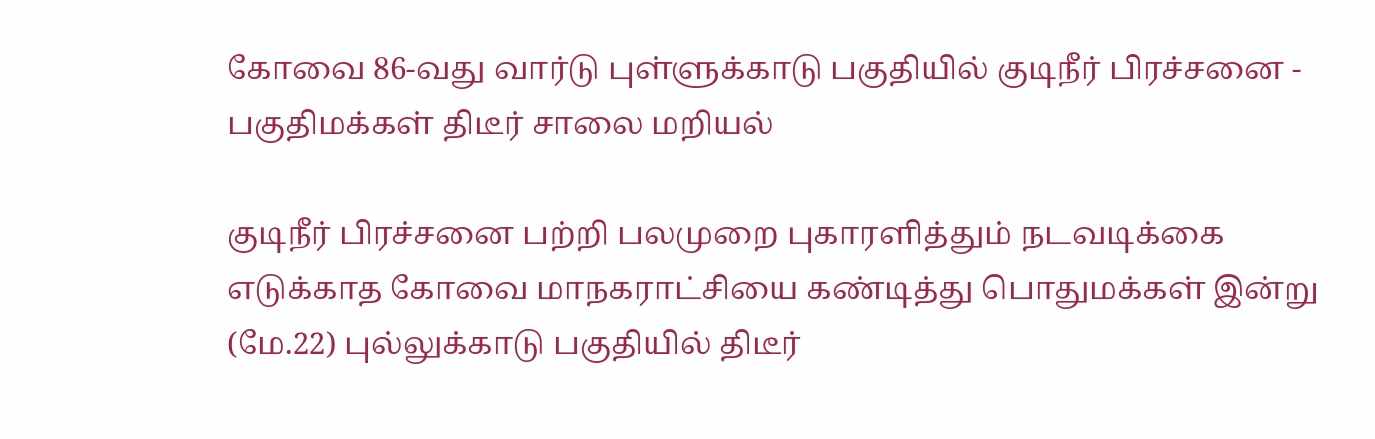கோவை 86-வது வார்டு புள்ளுக்காடு பகுதியில் குடிநீர் பிரச்சனை - பகுதிமக்கள் திடீர் சாலை மறியல்

குடிநீர் பிரச்சனை பற்றி பலமுறை புகாரளித்தும் நடவடிக்கை எடுக்காத கோவை மாநகராட்சியை கண்டித்து பொதுமக்கள் இன்று (மே.22) புல்லுக்காடு பகுதியில் திடீர்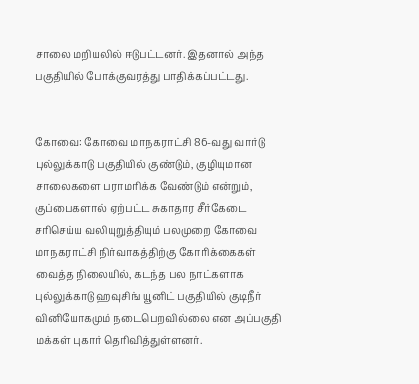சாலை மறியலில் ஈடுபட்டனர். இதனால் அந்த பகுதியில் போக்குவரத்து பாதிக்கப்பட்டது.


கோவை: கோவை மாநகராட்சி 86-வது வார்டு புல்லுக்காடு பகுதியில் குண்டும், குழியுமான சாலைகளை பராமரிக்க வேண்டும் என்றும், குப்பைகளால் ஏற்பட்ட சுகாதார சீர்கேடை சரிசெய்ய வலியுறுத்தியும் பலமுறை கோவை மாநகராட்சி நிர்வாகத்திற்கு கோரிக்கைகள் வைத்த நிலையில், கடந்த பல நாட்களாக புல்லுக்காடு ஹவுசிங் யூனிட் பகுதியில் குடிநீர் வினியோகமும் நடைபெறவில்லை என அப்பகுதி மக்கள் புகார் தெரிவித்துள்ளனர்.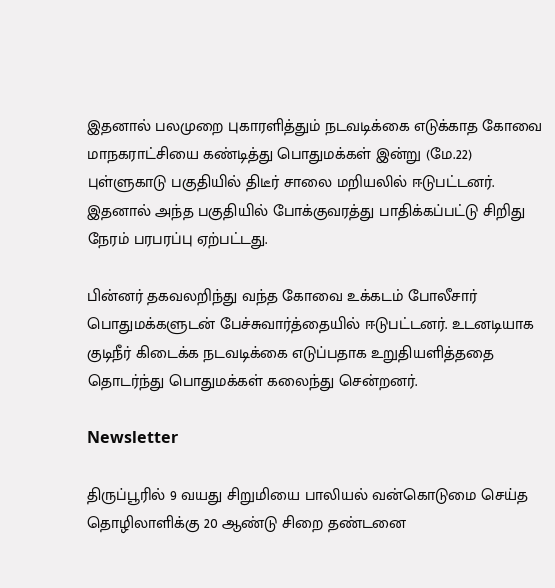இதனால் பலமுறை புகாரளித்தும் நடவடிக்கை எடுக்காத கோவை மாநகராட்சியை கண்டித்து பொதுமக்கள் இன்று (மே.22) புள்ளுகாடு பகுதியில் திடீர் சாலை மறியலில் ஈடுபட்டனர். இதனால் அந்த பகுதியில் போக்குவரத்து பாதிக்கப்பட்டு சிறிது நேரம் பரபரப்பு ஏற்பட்டது.

பின்னர் தகவலறிந்து வந்த கோவை உக்கடம் போலீசார் பொதுமக்களுடன் பேச்சுவார்த்தையில் ஈடுபட்டனர். உடனடியாக குடிநீர் கிடைக்க நடவடிக்கை எடுப்பதாக உறுதியளித்ததை தொடர்ந்து பொதுமக்கள் கலைந்து சென்றனர்.

Newsletter

திருப்பூரில் 9 வயது சிறுமியை பாலியல் வன்கொடுமை செய்த தொழிலாளிக்கு 20 ஆண்டு சிறை தண்டனை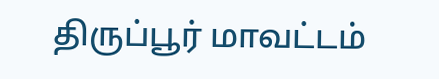திருப்பூர் மாவட்டம்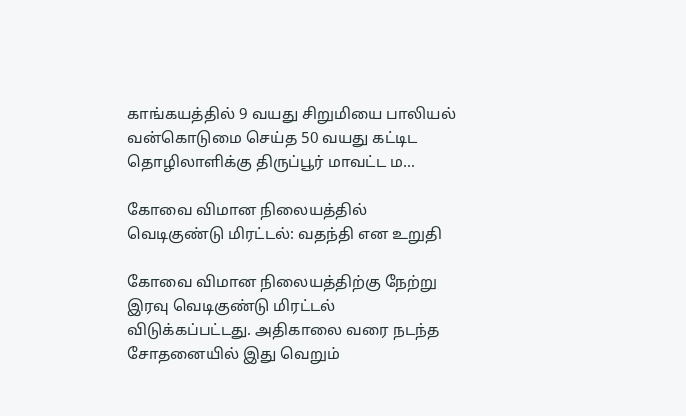காங்கயத்தில் 9 வயது சிறுமியை பாலியல் வன்கொடுமை செய்த 50 வயது கட்டிட தொழிலாளிக்கு திருப்பூர் மாவட்ட ம...

கோவை விமான நிலையத்தில் வெடிகுண்டு மிரட்டல்: வதந்தி என உறுதி

கோவை விமான நிலையத்திற்கு நேற்று இரவு வெடிகுண்டு மிரட்டல் விடுக்கப்பட்டது. அதிகாலை வரை நடந்த சோதனையில் இது வெறும்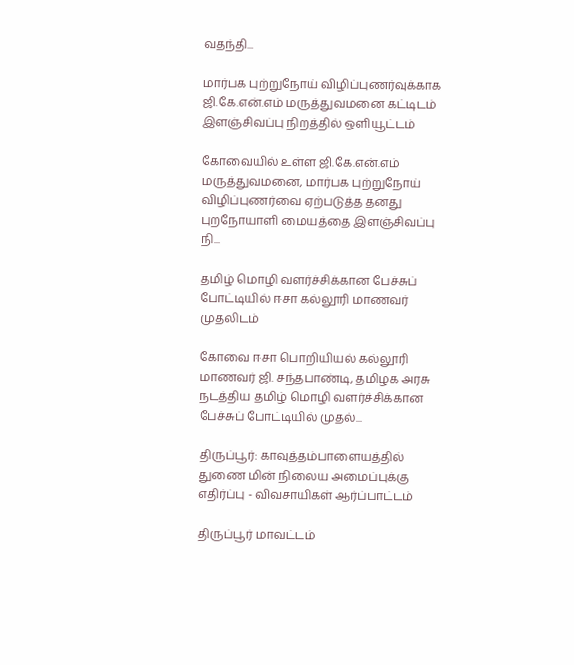வதந்தி...

மார்பக புற்றுநோய் விழிப்புணர்வுக்காக ஜி.கே.என்.எம் மருத்துவமனை கட்டிடம் இளஞ்சிவப்பு நிறத்தில் ஒளியூட்டம்

கோவையில் உள்ள ஜி.கே.என்.எம் மருத்துவமனை, மார்பக புற்றுநோய் விழிப்புணர்வை ஏற்படுத்த தனது புறநோயாளி மையத்தை இளஞ்சிவப்பு நி...

தமிழ் மொழி வளர்ச்சிக்கான பேச்சுப் போட்டியில் ஈசா கல்லூரி மாணவர் முதலிடம்

கோவை ஈசா பொறியியல் கல்லூரி மாணவர் ஜி. சந்தபாண்டி, தமிழக அரசு நடத்திய தமிழ் மொழி வளர்ச்சிக்கான பேச்சுப் போட்டியில் முதல்...

திருப்பூர்: காவுத்தம்பாளையத்தில் துணை மின் நிலைய அமைப்புக்கு எதிர்ப்பு - விவசாயிகள் ஆர்ப்பாட்டம்

திருப்பூர் மாவட்டம்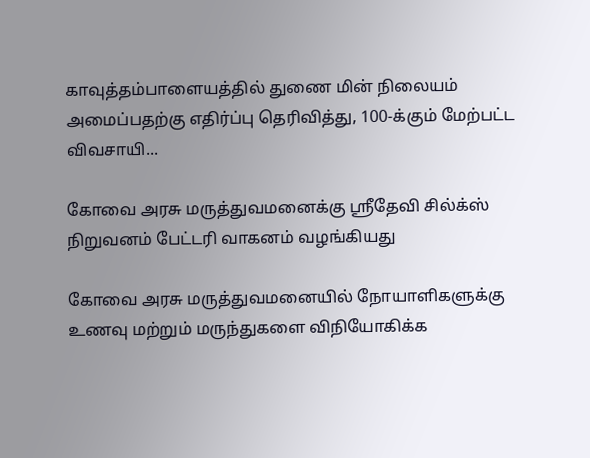காவுத்தம்பாளையத்தில் துணை மின் நிலையம் அமைப்பதற்கு எதிர்ப்பு தெரிவித்து, 100-க்கும் மேற்பட்ட விவசாயி...

கோவை அரசு மருத்துவமனைக்கு ஸ்ரீதேவி சில்க்ஸ் நிறுவனம் பேட்டரி வாகனம் வழங்கியது

கோவை அரசு மருத்துவமனையில் நோயாளிகளுக்கு உணவு மற்றும் மருந்துகளை விநியோகிக்க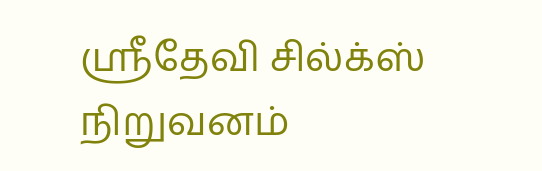ஸ்ரீதேவி சில்க்ஸ் நிறுவனம்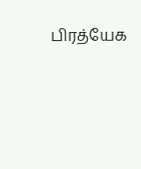பிரத்யேக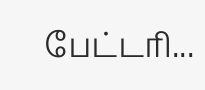பேட்டரி...